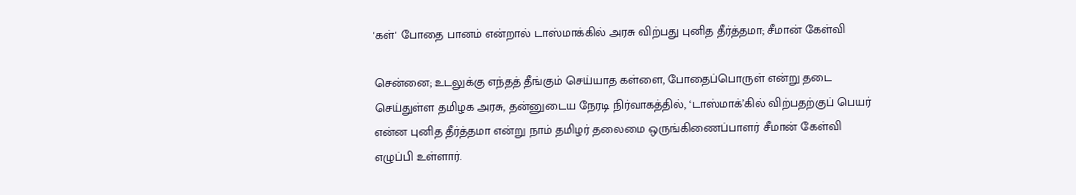'கள்' போதை பானம் என்றால் டாஸ்மாக்கில் அரசு விற்பது புனித தீர்த்தமா; சீமான் கேள்வி

சென்னை; உடலுக்கு எந்தத் தீங்கும் செய்யாத கள்ளை, போதைப்பொருள் என்று தடை செய்துள்ள தமிழக அரசு, தன்னுடைய நேரடி நிர்வாகத்தில், ‘டாஸ்மாக்’கில் விற்பதற்குப் பெயர் என்ன புனித தீர்த்தமா என்று நாம் தமிழர் தலைமை ஒருங்கிணைப்பாளர் சீமான் கேள்வி எழுப்பி உள்ளார்.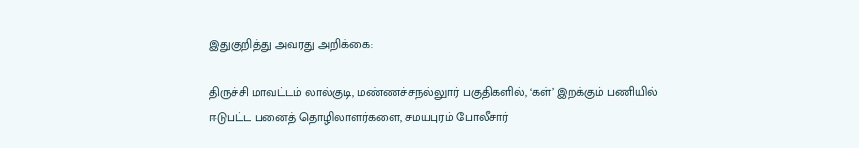இதுகுறித்து அவரது அறிக்கை:

திருச்சி மாவட்டம் லால்குடி, மண்ணச்சநல்லுார் பகுதிகளில், ‘கள்’ இறக்கும் பணியில் ஈடுபட்ட பனைத் தொழிலாளர்களை, சமயபுரம் போலீசார்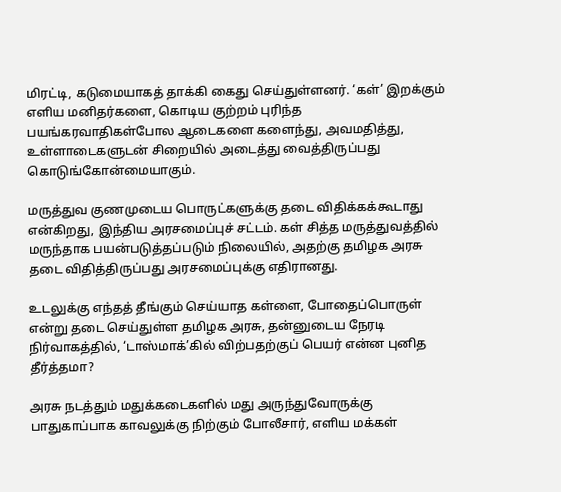மிரட்டி, கடுமையாகத் தாக்கி கைது செய்துள்ளனர். ‘கள்’ இறக்கும் எளிய மனிதர்களை, கொடிய குற்றம் புரிந்த பயங்கரவாதிகள்போல ஆடைகளை களைந்து, அவமதித்து, உள்ளாடைகளுடன் சிறையில் அடைத்து வைத்திருப்பது கொடுங்கோன்மையாகும்.

மருத்துவ குணமுடைய பொருட்களுக்கு தடை விதிக்கக்கூடாது என்கிறது, இந்திய அரசமைப்புச் சட்டம். கள் சித்த மருத்துவத்தில் மருந்தாக பயன்படுத்தப்படும் நிலையில், அதற்கு தமிழக அரசு தடை விதித்திருப்பது அரசமைப்புக்கு எதிரானது.

உடலுக்கு எந்தத் தீங்கும் செய்யாத கள்ளை, போதைப்பொருள் என்று தடை செய்துள்ள தமிழக அரசு, தன்னுடைய நேரடி நிர்வாகத்தில், ‘டாஸ்மாக்’கில் விற்பதற்குப் பெயர் என்ன புனித தீர்த்தமா?

அரசு நடத்தும் மதுக்கடைகளில் மது அருந்துவோருக்கு பாதுகாப்பாக காவலுக்கு நிற்கும் போலீசார், எளிய மக்கள்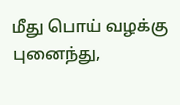மீது பொய் வழக்கு புனைந்து,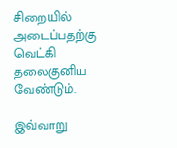சிறையில் அடைப்பதற்கு வெட்கி தலைகுனிய வேண்டும்.

இவ்வாறு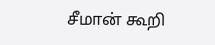சீமான் கூறி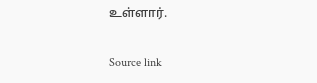உள்ளார்.

Source link